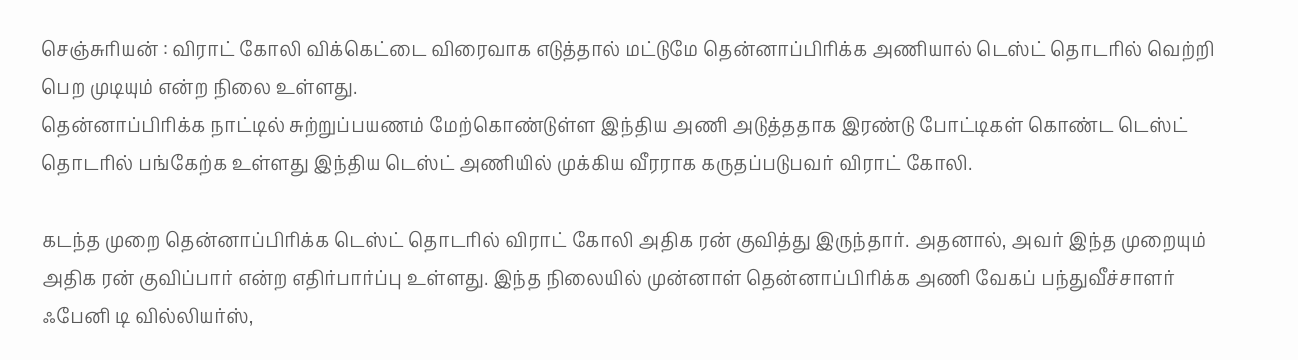செஞ்சுரியன் : விராட் கோலி விக்கெட்டை விரைவாக எடுத்தால் மட்டுமே தென்னாப்பிரிக்க அணியால் டெஸ்ட் தொடரில் வெற்றி பெற முடியும் என்ற நிலை உள்ளது.
தென்னாப்பிரிக்க நாட்டில் சுற்றுப்பயணம் மேற்கொண்டுள்ள இந்திய அணி அடுத்ததாக இரண்டு போட்டிகள் கொண்ட டெஸ்ட் தொடரில் பங்கேற்க உள்ளது இந்திய டெஸ்ட் அணியில் முக்கிய வீரராக கருதப்படுபவர் விராட் கோலி.

கடந்த முறை தென்னாப்பிரிக்க டெஸ்ட் தொடரில் விராட் கோலி அதிக ரன் குவித்து இருந்தார். அதனால், அவர் இந்த முறையும் அதிக ரன் குவிப்பார் என்ற எதிர்பார்ப்பு உள்ளது. இந்த நிலையில் முன்னாள் தென்னாப்பிரிக்க அணி வேகப் பந்துவீச்சாளர் ஃபேனி டி வில்லியர்ஸ்,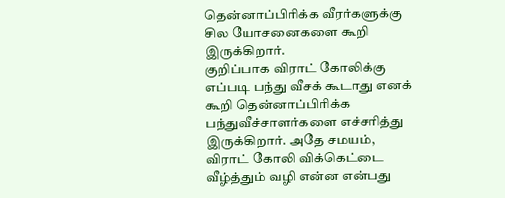தென்னாப்பிரிக்க வீரர்களுக்கு சில யோசனைகளை கூறி இருக்கிறார்.
குறிப்பாக விராட் கோலிக்கு எப்படி பந்து வீசக் கூடாது எனக் கூறி தென்னாப்பிரிக்க பந்துவீச்சாளர்களை எச்சரித்து இருக்கிறார். அதே சமயம், விராட் கோலி விக்கெட்டை வீழ்த்தும் வழி என்ன என்பது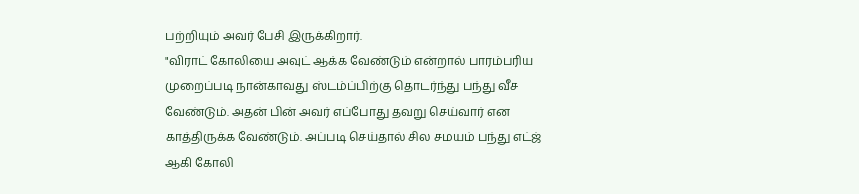பற்றியும் அவர் பேசி இருக்கிறார்.
"விராட் கோலியை அவுட் ஆக்க வேண்டும் என்றால் பாரம்பரிய முறைப்படி நான்காவது ஸ்டம்ப்பிற்கு தொடர்ந்து பந்து வீச வேண்டும். அதன் பின் அவர் எப்போது தவறு செய்வார் என காத்திருக்க வேண்டும். அப்படி செய்தால் சில சமயம் பந்து எட்ஜ் ஆகி கோலி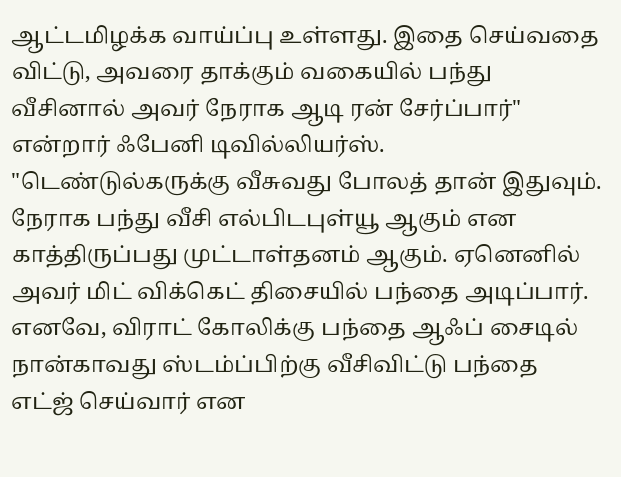ஆட்டமிழக்க வாய்ப்பு உள்ளது. இதை செய்வதை விட்டு, அவரை தாக்கும் வகையில் பந்து வீசினால் அவர் நேராக ஆடி ரன் சேர்ப்பார்" என்றார் ஃபேனி டிவில்லியர்ஸ்.
"டெண்டுல்கருக்கு வீசுவது போலத் தான் இதுவும். நேராக பந்து வீசி எல்பிடபுள்யூ ஆகும் என காத்திருப்பது முட்டாள்தனம் ஆகும். ஏனெனில் அவர் மிட் விக்கெட் திசையில் பந்தை அடிப்பார். எனவே, விராட் கோலிக்கு பந்தை ஆஃப் சைடில் நான்காவது ஸ்டம்ப்பிற்கு வீசிவிட்டு பந்தை எட்ஜ் செய்வார் என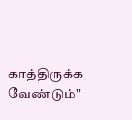காத்திருக்க வேண்டும்"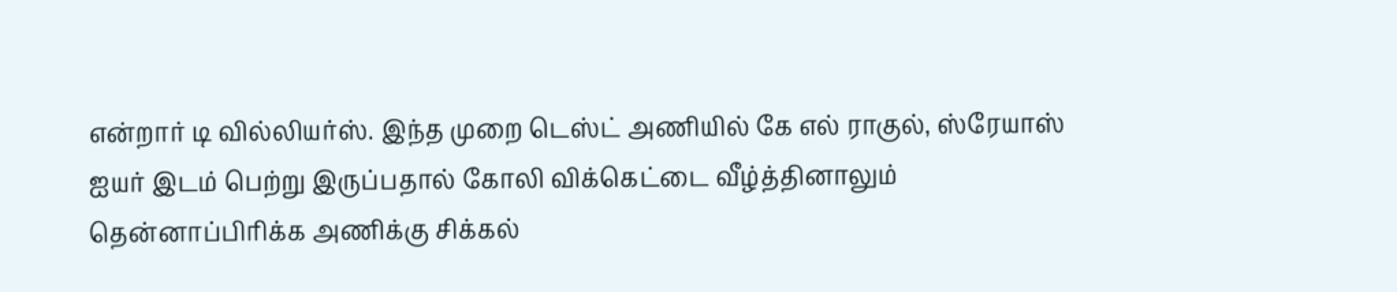என்றார் டி வில்லியர்ஸ். இந்த முறை டெஸ்ட் அணியில் கே எல் ராகுல், ஸ்ரேயாஸ் ஐயர் இடம் பெற்று இருப்பதால் கோலி விக்கெட்டை வீழ்த்தினாலும் தென்னாப்பிரிக்க அணிக்கு சிக்கல்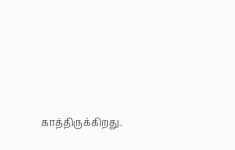காத்திருக்கிறது.